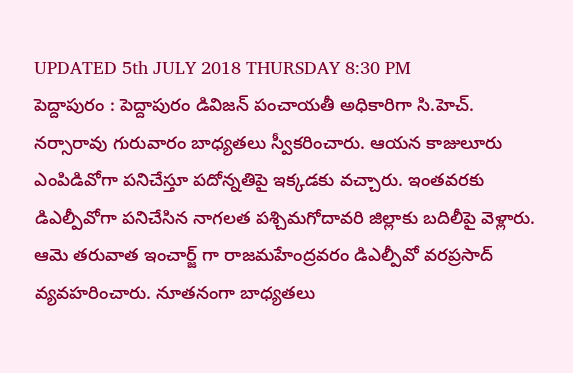UPDATED 5th JULY 2018 THURSDAY 8:30 PM
పెద్దాపురం : పెద్దాపురం డివిజన్ పంచాయతీ అధికారిగా సి.హెచ్. నర్సారావు గురువారం బాధ్యతలు స్వీకరించారు. ఆయన కాజులూరు ఎంపిడివోగా పనిచేస్తూ పదోన్నతిపై ఇక్కడకు వచ్చారు. ఇంతవరకు డిఎల్పీవోగా పనిచేసిన నాగలత పశ్చిమగోదావరి జిల్లాకు బదిలీపై వెళ్లారు. ఆమె తరువాత ఇంచార్జ్ గా రాజమహేంద్రవరం డిఎల్పీవో వరప్రసాద్ వ్యవహరించారు. నూతనంగా బాధ్యతలు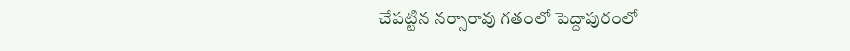చేపట్టిన నర్సారావు గతంలో పెద్దాపురంలో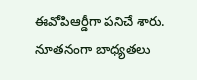ఈవోపిఆర్డీగా పనిచే శారు. నూతనంగా బాధ్యతలు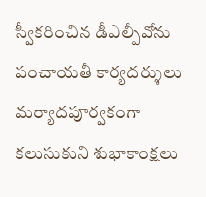స్వీకరించిన డీఎల్పీవోను పంచాయతీ కార్యదర్శులు మర్యాదపూర్వకంగా కలుసుకుని శుభాకాంక్షలు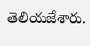తెలియజేశారు.